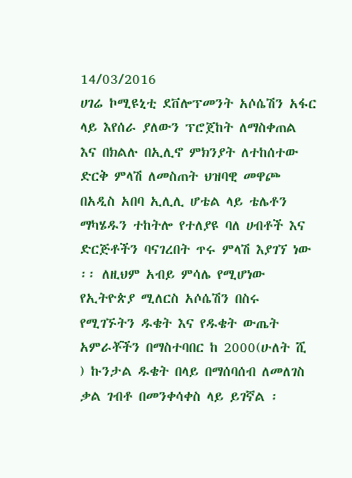14/03/2016
ሀገሬ ኮሚዩኒቲ ደቨሎፕመንት አሶሴሽን አፋር ላይ እየሰራ ያለውን ፕሮጀከት ለማስቀጠል እና በክልሉ በኢሊኖ ምክንያት ለተከሰተው ድርቅ ምላሽ ለመስጠት ህዝባዊ መዋጮ በአዲስ አበባ ኢሊሊ ሆቴል ላይ ቴሌቶን ማካሄዱን ተከትሎ የተለያዩ ባለ ሀብቶች እና ድርጅቶችን ባናገረበት ጥሩ ምላሽ እያገኘ ነው ፡፡ ለዚህም አብይ ምሳሌ የሚሆነው የኢትዮጵያ ሚለርስ አሶሴሽን በስሩ የሚገኙትን ዱቄት እና የዱቄት ውጤት አምራቾችን በማስተባበር ከ 2000(ሁለት ሺ ) ኩንታል ዱቄት በላይ በማሰባሰብ ለመለገስ ቃል ገብቶ በመንቀሳቀስ ላይ ይገኛል ፡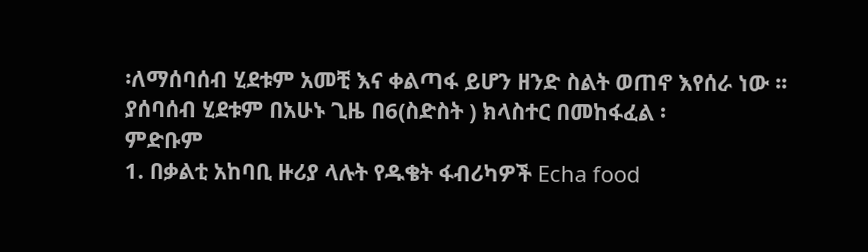፡ለማሰባሰብ ሂደቱም አመቺ እና ቀልጣፋ ይሆን ዘንድ ስልት ወጠኖ እየሰራ ነው ፡፡ ያሰባሰብ ሂደቱም በአሁኑ ጊዜ በ6(ስድስት ) ክላስተር በመከፋፈል ፡
ምድቡም
1. በቃልቲ አከባቢ ዙሪያ ላሉት የዱቄት ፋብሪካዎች Echa food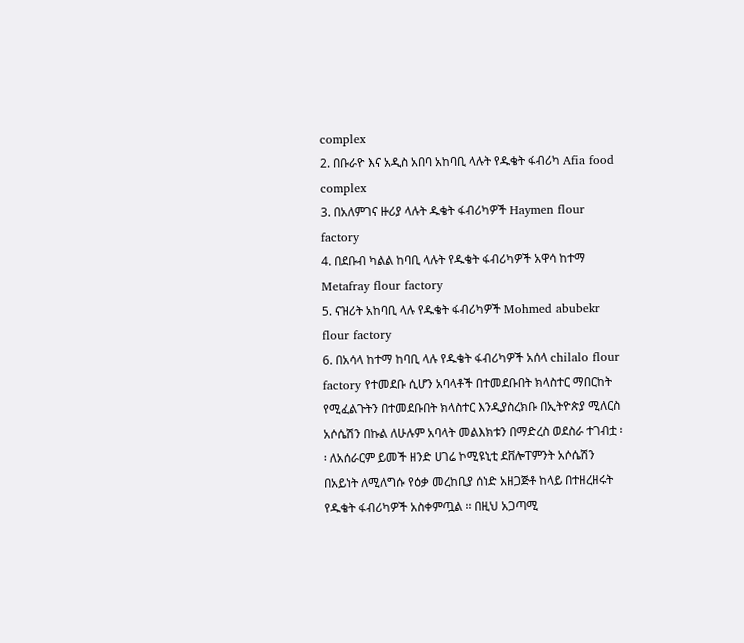complex
2. በቡራዮ እና አዲስ አበባ አከባቢ ላሉት የዱቄት ፋብሪካ Afia food complex
3. በአለምገና ዙሪያ ላሉት ዱቄት ፋብሪካዎች Haymen flour factory
4. በደቡብ ካልል ከባቢ ላሉት የዱቄት ፋብሪካዎች አዋሳ ከተማ Metafray flour factory
5. ናዝሪት አከባቢ ላሉ የዱቄት ፋብሪካዎች Mohmed abubekr flour factory
6. በአሳላ ከተማ ከባቢ ላሉ የዱቄት ፋብሪካዎች አሰላ chilalo flour factory የተመደቡ ሲሆን አባላቶች በተመደቡበት ክላስተር ማበርከት የሚፈልጉትን በተመደቡበት ክላስተር እንዲያስረክቡ በኢትዮጵያ ሚለርስ አሶሴሽን በኩል ለሁሉም አባላት መልእክቱን በማድረስ ወደስራ ተገብቷ ፡፡ ለአሰራርም ይመች ዘንድ ሀገሬ ኮሚዩኒቲ ደቨሎፐምንት አሶሴሽን በአይነት ለሚለግሱ የዕቃ መረከቢያ ሰነድ አዘጋጅቶ ከላይ በተዘረዘሩት የዱቄት ፋብሪካዎች አስቀምጧል ፡፡ በዚህ አጋጣሚ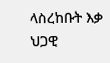ላስረከቡት እቃ ህጋዊ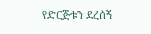የድርጅቱን ደረሰኝ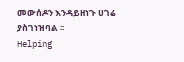መውሰዶን እንዳይዘነጉ ሀገሬ ያስገነዝባል ፡፡
Helping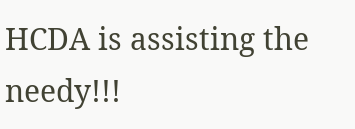HCDA is assisting the needy!!!